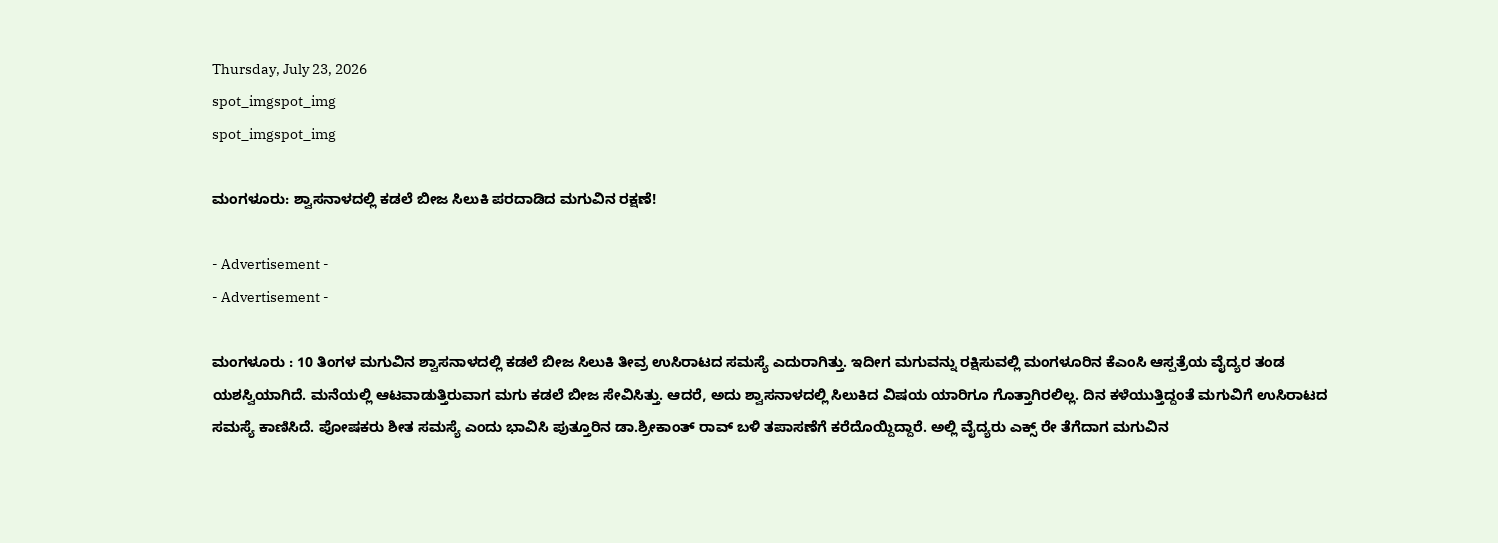Thursday, July 23, 2026
spot_imgspot_img
spot_imgspot_img

ಮಂಗಳೂರು: ಶ್ವಾಸನಾಳದಲ್ಲಿ ಕಡಲೆ ಬೀಜ ಸಿಲುಕಿ ಪರದಾಡಿದ ಮಗುವಿನ ರಕ್ಷಣೆ!

- Advertisement -
- Advertisement -

ಮಂಗಳೂರು : 10 ತಿಂಗಳ ಮಗುವಿನ ಶ್ವಾಸನಾಳದಲ್ಲಿ ಕಡಲೆ ಬೀಜ ಸಿಲುಕಿ ತೀವ್ರ ಉಸಿರಾಟದ ಸಮಸ್ಯೆ ಎದುರಾಗಿತ್ತು. ಇದೀಗ ಮಗುವನ್ನು ರಕ್ಷಿಸುವಲ್ಲಿ ಮಂಗಳೂರಿನ ಕೆಎಂಸಿ ಆಸ್ಪತ್ರೆಯ ವೈದ್ಯರ ತಂಡ ಯಶಸ್ವಿಯಾಗಿದೆ. ಮನೆಯಲ್ಲಿ ಆಟವಾಡುತ್ತಿರುವಾಗ ಮಗು ಕಡಲೆ ಬೀಜ ಸೇವಿಸಿತ್ತು. ಆದರೆ, ಅದು ಶ್ವಾಸನಾಳದಲ್ಲಿ ಸಿಲುಕಿದ ವಿಷಯ ಯಾರಿಗೂ ಗೊತ್ತಾಗಿರಲಿಲ್ಲ. ದಿನ ಕಳೆಯುತ್ತಿದ್ದಂತೆ ಮಗುವಿಗೆ ಉಸಿರಾಟದ ಸಮಸ್ಯೆ ಕಾಣಿಸಿದೆ. ಪೋಷಕರು ಶೀತ ಸಮಸ್ಯೆ ಎಂದು ಭಾವಿಸಿ ಪುತ್ತೂರಿನ ಡಾ.ಶ್ರೀಕಾಂತ್ ರಾವ್ ಬಳಿ ತಪಾಸಣೆಗೆ ಕರೆದೊಯ್ದಿದ್ದಾರೆ. ಅಲ್ಲಿ ವೈದ್ಯರು ಎಕ್ಸ್ ರೇ ತೆಗೆದಾಗ ಮಗುವಿನ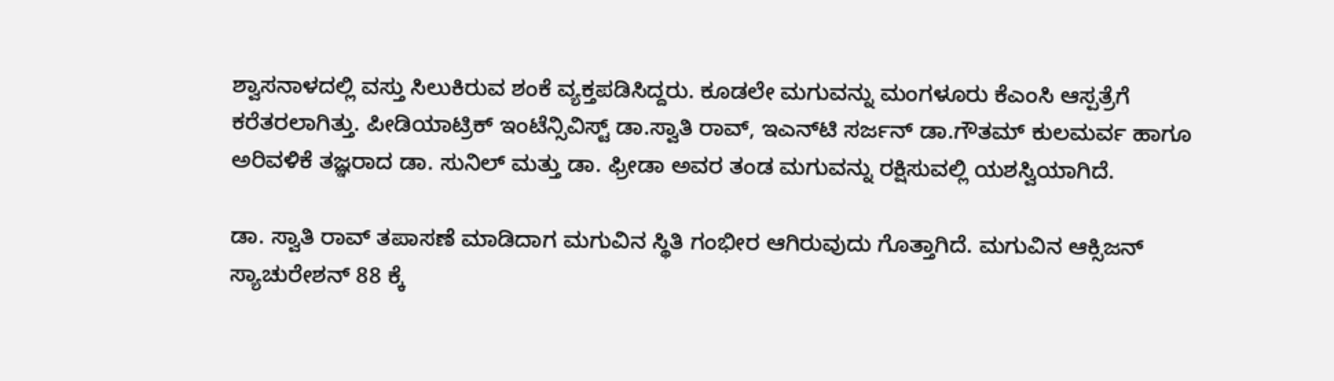ಶ್ವಾಸನಾಳದಲ್ಲಿ ವಸ್ತು ಸಿಲುಕಿರುವ ಶಂಕೆ ವ್ಯಕ್ತಪಡಿಸಿದ್ದರು. ಕೂಡಲೇ ಮಗುವನ್ನು ಮಂಗಳೂರು ಕೆಎಂಸಿ ಆಸ್ಪತ್ರೆಗೆ ಕರೆತರಲಾಗಿತ್ತು. ಪೀಡಿಯಾಟ್ರಿಕ್ ಇಂಟೆನ್ಸಿವಿಸ್ಟ್ ಡಾ.ಸ್ವಾತಿ ರಾವ್, ಇಎನ್‌ಟಿ ಸರ್ಜನ್ ಡಾ.ಗೌತಮ್ ಕುಲಮರ್ವ ಹಾಗೂ ಅರಿವಳಿಕೆ ತಜ್ಞರಾದ ಡಾ. ಸುನಿಲ್ ಮತ್ತು ಡಾ. ಫ್ರೀಡಾ ಅವರ ತಂಡ ಮಗುವನ್ನು ರಕ್ಷಿಸುವಲ್ಲಿ ಯಶಸ್ವಿಯಾಗಿದೆ.

ಡಾ. ಸ್ವಾತಿ ರಾವ್ ತಪಾಸಣೆ ಮಾಡಿದಾಗ ಮಗುವಿನ ಸ್ಥಿತಿ ಗಂಭೀರ ಆಗಿರುವುದು ಗೊತ್ತಾಗಿದೆ. ಮಗುವಿನ ಆಕ್ಸಿಜನ್ ಸ್ಯಾಚುರೇಶನ್ 88 ಕ್ಕೆ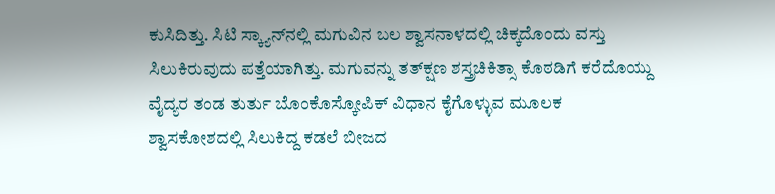ಕುಸಿದಿತ್ತು. ಸಿಟಿ ಸ್ಕ್ಯಾನ್‌ನಲ್ಲಿ ಮಗುವಿನ ಬಲ ಶ್ವಾಸನಾಳದಲ್ಲಿ ಚಿಕ್ಕದೊಂದು ವಸ್ತು ಸಿಲುಕಿರುವುದು ಪತ್ತೆಯಾಗಿತ್ತು. ಮಗುವನ್ನು ತತ್‌ಕ್ಷಣ ಶಸ್ತ್ರಚಿಕಿತ್ಸಾ ಕೊಠಡಿಗೆ ಕರೆದೊಯ್ದು ವೈದ್ಯರ ತಂಡ ತುರ್ತು ಬೊಂಕೊಸ್ಕೋಪಿಕ್ ವಿಧಾನ ಕೈಗೊಳ್ಳುವ ಮೂಲಕ ಶ್ವಾಸಕೋಶದಲ್ಲಿ ಸಿಲುಕಿದ್ದ ಕಡಲೆ ಬೀಜದ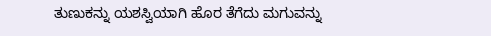ತುಣುಕನ್ನು ಯಶಸ್ವಿಯಾಗಿ ಹೊರ ತೆಗೆದು ಮಗುವನ್ನು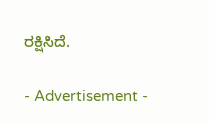ರಕ್ಷಿಸಿದೆ.

- Advertisement -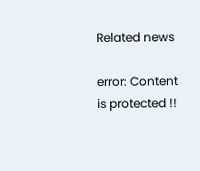Related news

error: Content is protected !!